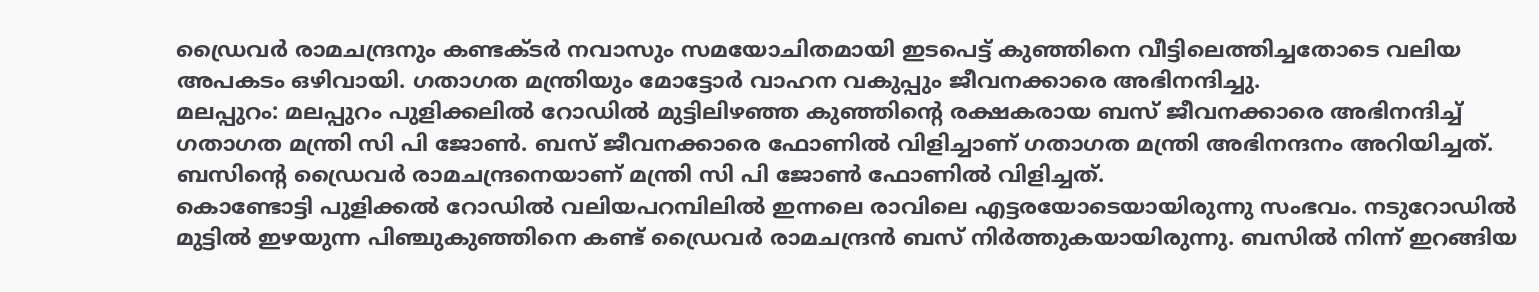ഡ്രൈവർ രാമചന്ദ്രനും കണ്ടക്ടർ നവാസും സമയോചിതമായി ഇടപെട്ട് കുഞ്ഞിനെ വീട്ടിലെത്തിച്ചതോടെ വലിയ അപകടം ഒഴിവായി. ഗതാഗത മന്ത്രിയും മോട്ടോർ വാഹന വകുപ്പും ജീവനക്കാരെ അഭിനന്ദിച്ചു.
മലപ്പുറം: മലപ്പുറം പുളിക്കലിൽ റോഡിൽ മുട്ടിലിഴഞ്ഞ കുഞ്ഞിന്റെ രക്ഷകരായ ബസ് ജീവനക്കാരെ അഭിനന്ദിച്ച് ഗതാഗത മന്ത്രി സി പി ജോൺ. ബസ് ജീവനക്കാരെ ഫോണിൽ വിളിച്ചാണ് ഗതാഗത മന്ത്രി അഭിനന്ദനം അറിയിച്ചത്. ബസിന്റെ ഡ്രൈവർ രാമചന്ദ്രനെയാണ് മന്ത്രി സി പി ജോൺ ഫോണിൽ വിളിച്ചത്.
കൊണ്ടോട്ടി പുളിക്കൽ റോഡിൽ വലിയപറമ്പിലിൽ ഇന്നലെ രാവിലെ എട്ടരയോടെയായിരുന്നു സംഭവം. നടുറോഡിൽ മുട്ടിൽ ഇഴയുന്ന പിഞ്ചുകുഞ്ഞിനെ കണ്ട് ഡ്രൈവർ രാമചന്ദ്രൻ ബസ് നിർത്തുകയായിരുന്നു. ബസിൽ നിന്ന് ഇറങ്ങിയ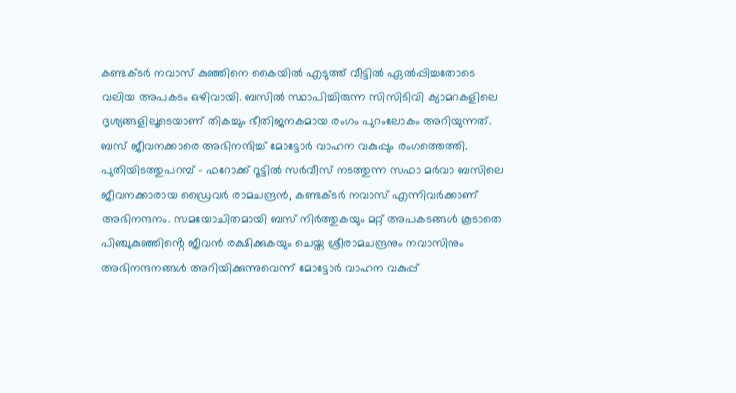കണ്ടക്ടർ നവാസ് കുഞ്ഞിനെ കൈയിൽ എടുത്ത് വീട്ടിൽ ഏൽപ്പിച്ചതോടെ വലിയ അപകടം ഒഴിവായി. ബസിൽ സ്ഥാപിച്ചിരുന്ന സിസിടിവി ക്യാമറകളിലെ ദൃശ്യങ്ങളിലൂടെയാണ് തികച്ചും ഭീതിജനകമായ രംഗം പുറംലോകം അറിയുന്നത്.
ബസ് ജീവനക്കാരെ അഭിനന്ദിച്ച് മോട്ടോർ വാഹന വകുപ്പും രംഗത്തെത്തി. പുതിയിടത്തുപറമ്പ് - ഫറോക്ക് റൂട്ടിൽ സർവീസ് നടത്തുന്ന സഫാ മർവാ ബസിലെ ജീവനക്കാരായ ഡ്രൈവർ രാമചന്ദ്രൻ, കണ്ടക്ടർ നവാസ് എന്നിവർക്കാണ് അഭിനന്ദനം. സമയോചിതമായി ബസ് നിർത്തുകയും മറ്റ് അപകടങ്ങൾ കൂടാതെ പിഞ്ചുകുഞ്ഞിൻ്റെ ജീവൻ രക്ഷിക്കുകയും ചെയ്ത ശ്രീരാമചന്ദ്രനും നവാസിനും അഭിനന്ദനങ്ങൾ അറിയിക്കുന്നുവെന്ന് മോട്ടോർ വാഹന വകുപ്പ്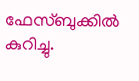ഫേസ്ബുക്കിൽ കുറിച്ചു.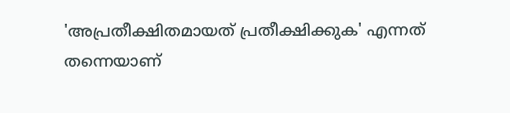'അപ്രതീക്ഷിതമായത് പ്രതീക്ഷിക്കുക' എന്നത് തന്നെയാണ്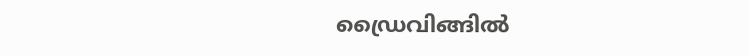ഡ്രൈവിങ്ങിൽ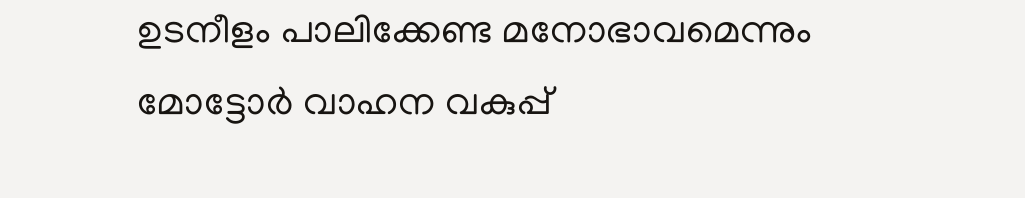ഉടനീളം പാലിക്കേണ്ട മനോഭാവമെന്നും മോട്ടോർ വാഹന വകുപ്പ്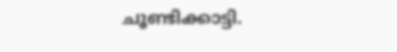ചൂണ്ടിക്കാട്ടി.